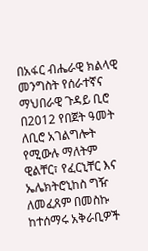በአፋር ብሔራዊ ክልላዊ መንግስት የሰራተኛና ማህበራዊ ጉዳይ ቢሮ በ2012 የበጀት ዓመት ለቢሮ አገልግሎት የሚውሉ ማለትም ዊልቸር፣ የፈርኒቸር እና ኤሌክትሮኒከስ ግዥ ለመፈጸም በመስኩ ከተሰማሩ አቅራቢዎች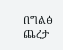በግልፅ ጨረታ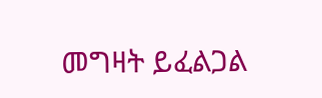መግዛት ይፈልጋል